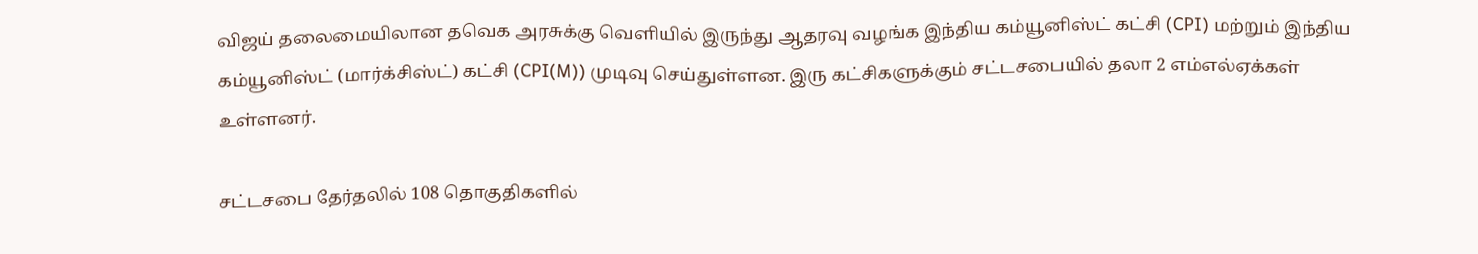விஜய் தலைமையிலான தவெக அரசுக்கு வெளியில் இருந்து ஆதரவு வழங்க இந்திய கம்யூனிஸ்ட் கட்சி (CPI) மற்றும் இந்திய கம்யூனிஸ்ட் (மார்க்சிஸ்ட்) கட்சி (CPI(M)) முடிவு செய்துள்ளன. இரு கட்சிகளுக்கும் சட்டசபையில் தலா 2 எம்எல்ஏக்கள் உள்ளனர்.

சட்டசபை தேர்தலில் 108 தொகுதிகளில்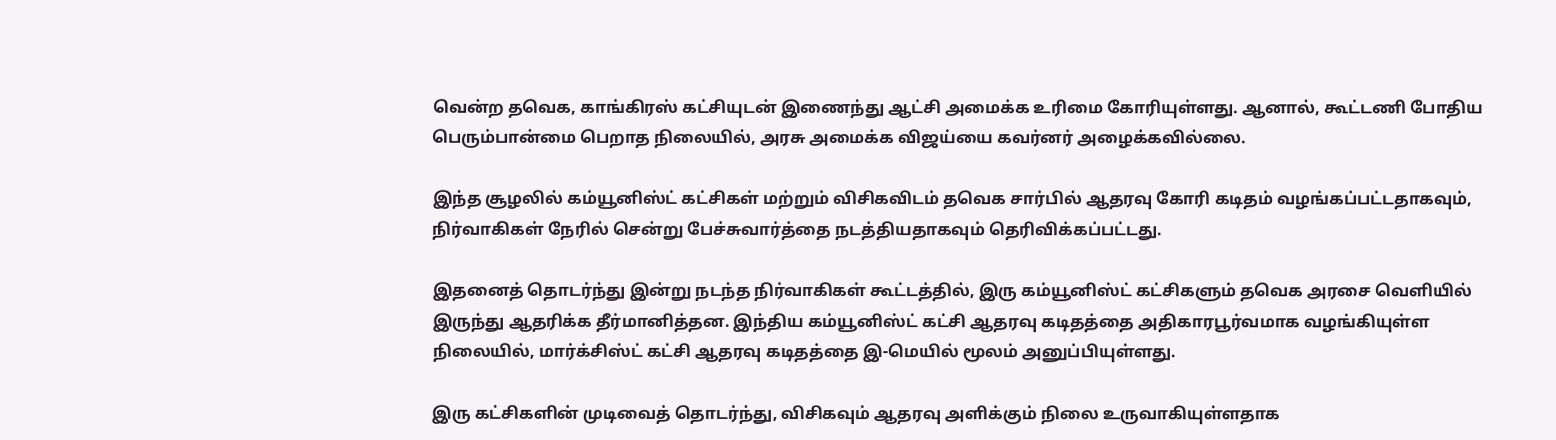வென்ற தவெக, காங்கிரஸ் கட்சியுடன் இணைந்து ஆட்சி அமைக்க உரிமை கோரியுள்ளது. ஆனால், கூட்டணி போதிய பெரும்பான்மை பெறாத நிலையில், அரசு அமைக்க விஜய்யை கவர்னர் அழைக்கவில்லை.

இந்த சூழலில் கம்யூனிஸ்ட் கட்சிகள் மற்றும் விசிகவிடம் தவெக சார்பில் ஆதரவு கோரி கடிதம் வழங்கப்பட்டதாகவும், நிர்வாகிகள் நேரில் சென்று பேச்சுவார்த்தை நடத்தியதாகவும் தெரிவிக்கப்பட்டது.

இதனைத் தொடர்ந்து இன்று நடந்த நிர்வாகிகள் கூட்டத்தில், இரு கம்யூனிஸ்ட் கட்சிகளும் தவெக அரசை வெளியில் இருந்து ஆதரிக்க தீர்மானித்தன. இந்திய கம்யூனிஸ்ட் கட்சி ஆதரவு கடிதத்தை அதிகாரபூர்வமாக வழங்கியுள்ள நிலையில், மார்க்சிஸ்ட் கட்சி ஆதரவு கடிதத்தை இ-மெயில் மூலம் அனுப்பியுள்ளது.

இரு கட்சிகளின் முடிவைத் தொடர்ந்து, விசிகவும் ஆதரவு அளிக்கும் நிலை உருவாகியுள்ளதாக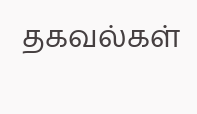தகவல்கள்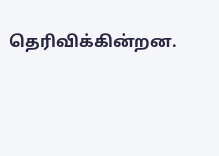தெரிவிக்கின்றன.